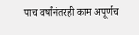पाच वर्षांनंतरही काम अपूर्णच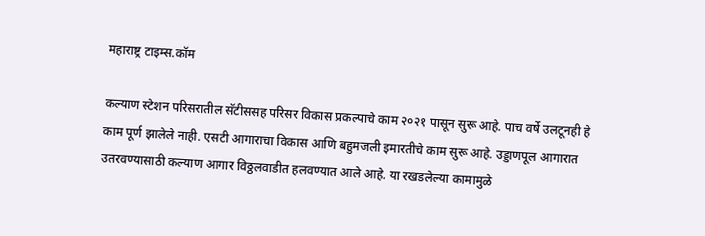महाराष्ट्र टाइम्स.कॉम

कल्याण स्टेशन परिसरातील सॅटीससह परिसर विकास प्रकल्पाचे काम २०२१ पासून सुरू आहे. पाच वर्षे उलटूनही हे काम पूर्ण झालेले नाही. एसटी आगाराचा विकास आणि बहुमजली इमारतीचे काम सुरू आहे. उड्डाणपूल आगारात उतरवण्यासाठी कल्याण आगार विठ्ठलवाडीत हलवण्यात आले आहे. या रखडलेल्या कामामुळे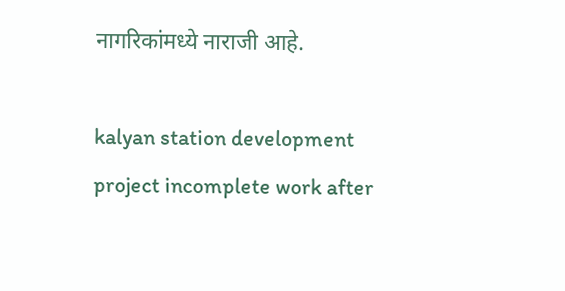नागरिकांमध्ये नाराजी आहे.

kalyan station development project incomplete work after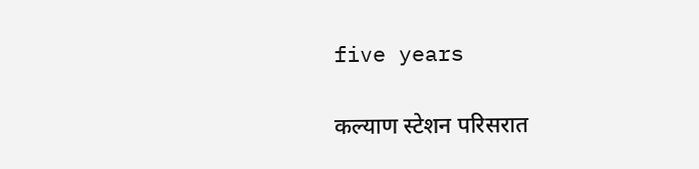five years

कल्याण स्टेशन परिसरात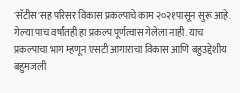'सॅटीस'सह परिसर विकास प्रकल्पाचे काम २०२१पासून सुरू आहे. गेल्या पाच वर्षांतही हा प्रकल्प पूर्णत्वास गेलेला नाही. याच प्रकल्पाचा भाग म्हणून एसटी आगाराचा विकास आणि बहुउद्देशीय बहुमजली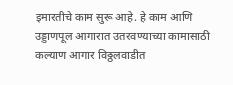इमारतीचे काम सुरू आहे. हे काम आणि उड्डाणपूल आगारात उतरवण्याच्या कामासाठी कल्याण आगार विठ्ठलवाडीत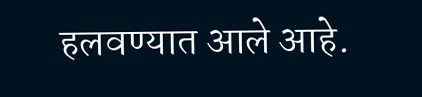हलवण्यात आले आहे.